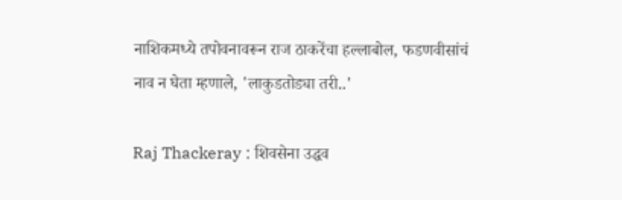नाशिकमध्ये तपोवनावरून राज ठाकरेंचा हल्लाबोल, फडणवीसांचं नाव न घेता म्हणाले, 'लाकुडतोड्या तरी..'

Raj Thackeray : शिवसेना उद्धव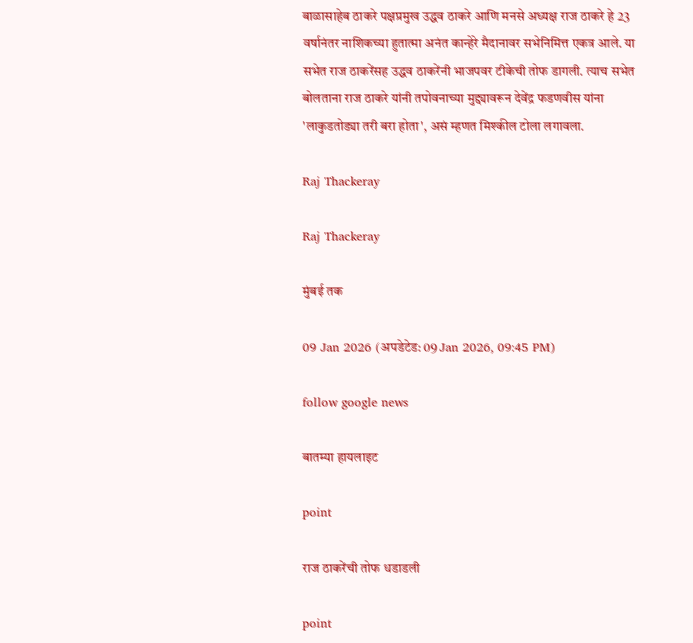बाळासाहेब ठाकरे पक्षप्रमुख उद्धव ठाकरे आणि मनसे अध्यक्ष राज ठाकरे हे 23 वर्षानंतर नाशिकच्या हुतात्मा अनंत कान्हेरे मैदानावर सभेनिमित्त एकत्र आले. या सभेत राज ठाकरेंसह उद्धव ठाकरेंनी भाजपवर टीकेची तोफ डागली. त्याच सभेत बोलताना राज ठाकरे यांनी तपोवनाच्या मुद्द्यावरून देवेंद्र फडणवीस यांना 'लाकुडतोड्या तरी बरा होता', असं म्हणत मिश्कील टोला लगावला.

Raj Thackeray

Raj Thackeray

मुंबई तक

09 Jan 2026 (अपडेटेड: 09 Jan 2026, 09:45 PM)

follow google news

बातम्या हायलाइट

point

राज ठाकरेंची तोफ धडाडली

point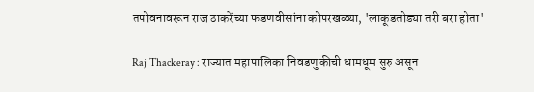तपोवनावरून राज ठाकरेंच्या फडणवीसांना कोपरखळ्या, 'लाकूडतोड्या तरी बरा होता'

Raj Thackeray : राज्यात महापालिका निवडणुकीची धामधूम सुरु असून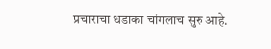प्रचाराचा धडाका चांगलाच सुरु आहे.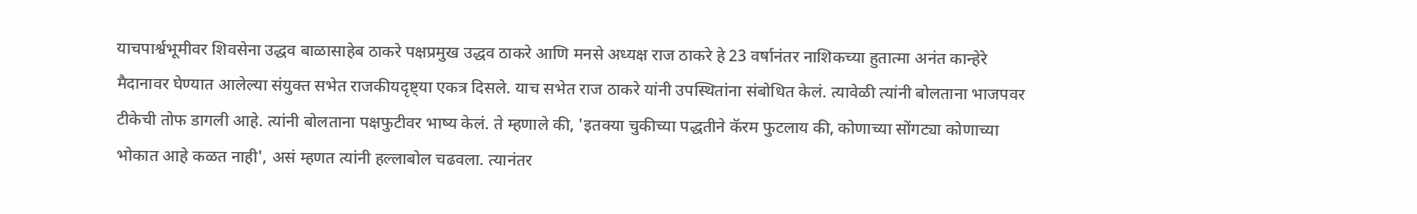याचपार्श्वभूमीवर शिवसेना उद्धव बाळासाहेब ठाकरे पक्षप्रमुख उद्धव ठाकरे आणि मनसे अध्यक्ष राज ठाकरे हे 23 वर्षानंतर नाशिकच्या हुतात्मा अनंत कान्हेरे मैदानावर घेण्यात आलेल्या संयुक्त सभेत राजकीयदृष्ट्या एकत्र दिसले. याच सभेत राज ठाकरे यांनी उपस्थितांना संबोधित केलं. त्यावेळी त्यांनी बोलताना भाजपवर टीकेची तोफ डागली आहे. त्यांनी बोलताना पक्षफुटीवर भाष्य केलं. ते म्हणाले की, 'इतक्या चुकीच्या पद्धतीने कॅरम फुटलाय की, कोणाच्या सोंगट्या कोणाच्या भोकात आहे कळत नाही', असं म्हणत त्यांनी हल्लाबोल चढवला. त्यानंतर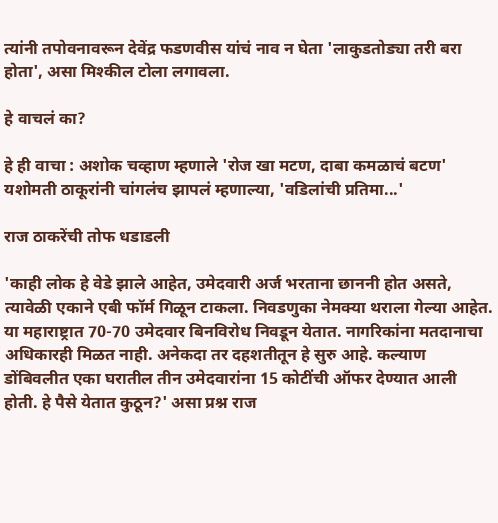त्यांनी तपोवनावरून देवेंद्र फडणवीस यांचं नाव न घेता 'लाकुडतोड्या तरी बरा होता', असा मिश्कील टोला लगावला.

हे वाचलं का?

हे ही वाचा : अशोक चव्हाण म्हणाले 'रोज खा मटण, दाबा कमळाचं बटण' यशोमती ठाकूरांनी चांगलंच झापलं म्हणाल्या, 'वडिलांची प्रतिमा...'

राज ठाकरेंची तोफ धडाडली

'काही लोक हे वेडे झाले आहेत, उमेदवारी अर्ज भरताना छाननी होत असते, त्यावेळी एकाने एबी फॉर्म गिळून टाकला. निवडणुका नेमक्या थराला गेल्या आहेत. या महाराष्ट्रात 70-70 उमेदवार बिनविरोध निवडून येतात. नागरिकांना मतदानाचा अधिकारही मिळत नाही. अनेकदा तर दहशतीतून हे सुरु आहे. कल्याण डोंबिवलीत एका घरातील तीन उमेदवारांना 15 कोटींची ऑफर देण्यात आली होती. हे पैसे येतात कुठून?' असा प्रश्न राज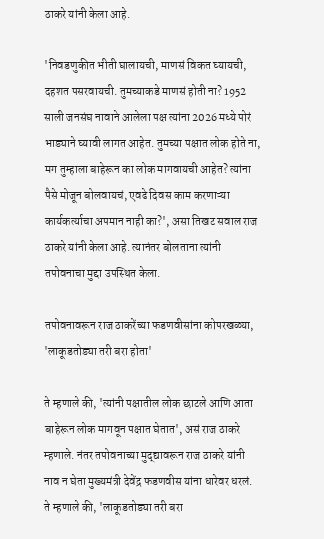ठाकरे यांनी केला आहे.

'निवडणुकीत भीती घालायची, माणसं विकत घ्यायची, दहशत पसरवायची. तुमच्याकडे माणसं होती ना? 1952 साली जनसंघ नावाने आलेला पक्ष त्यांना 2026 मध्ये पोरं भाड्याने घ्यावी लागत आहेत. तुमच्या पक्षात लोक होते ना, मग तुम्हाला बाहेरून का लोक मागवायची आहेत? त्यांना पैसे मोजून बोलवायचं, एवढे दिवस काम करणाऱ्या कार्यकर्त्याचा अपमान नाही का?', असा तिखट सवाल राज ठाकरे यांनी केला आहे. त्यानंतर बोलताना त्यांनी तपोवनाचा मुद्दा उपस्थित केला.

तपोवनावरून राज ठाकरेंच्या फडणवीसांना कोपरखळ्या, 'लाकूडतोड्या तरी बरा होता'

ते म्हणाले की, 'त्यांनी पक्षातील लोक छाटले आणि आता बाहेरून लोक मागवून पक्षात घेतात', असं राज ठाकरे म्हणाले. नंतर तपोवनाच्या मुद्द्यावरून राज ठाकरे यांनी नाव न घेता मुख्यमंत्री देवेंद्र फडणवीस यांना धारेवर धरलं. ते म्हणाले की, 'लाकूडतोड्या तरी बरा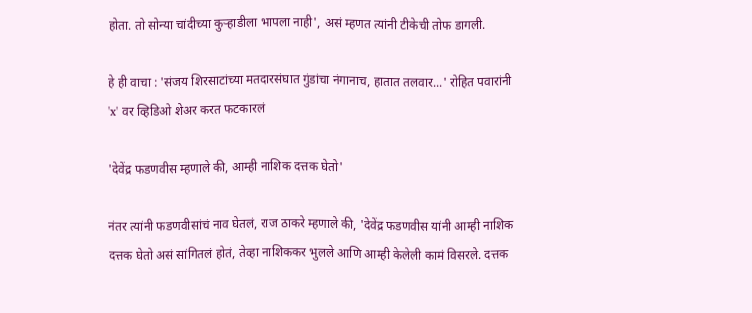होता. तो सोन्या चांदीच्या कुऱ्हाडीला भापला नाही', असं म्हणत त्यांनी टीकेची तोफ डागली.

हे ही वाचा : 'संजय शिरसाटांच्या मतदारसंघात गुंडांचा नंगानाच, हातात तलवार...' रोहित पवारांनी 'x' वर व्हिडिओ शेअर करत फटकारलं

'देवेंद्र फडणवीस म्हणाले की, आम्ही नाशिक दत्तक घेतो'

नंतर त्यांनी फडणवीसांचं नाव घेतलं, राज ठाकरे म्हणाले की, 'देवेंद्र फडणवीस यांनी आम्ही नाशिक दत्तक घेतो असं सांगितलं होतं, तेव्हा नाशिककर भुलले आणि आम्ही केलेली कामं विसरले. दत्तक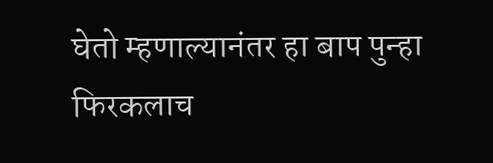घेतो म्हणाल्यानंतर हा बाप पुन्हा फिरकलाच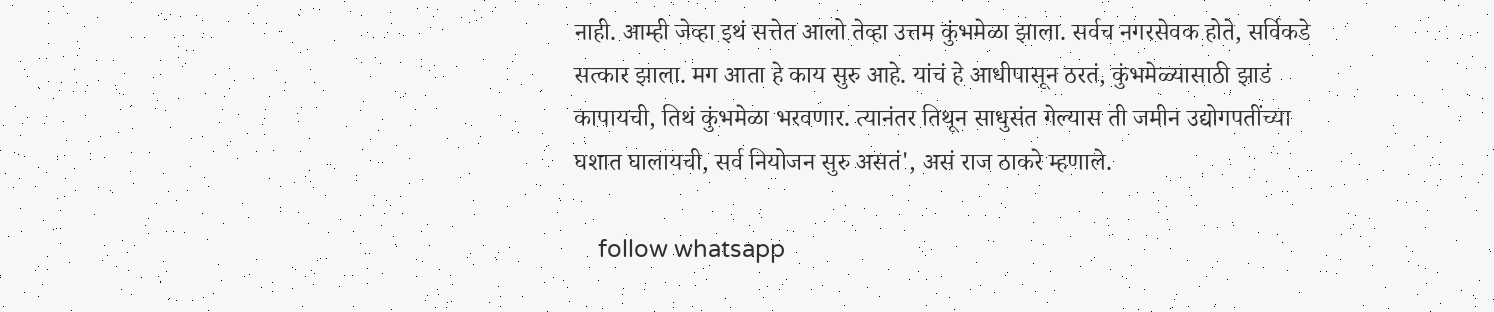नाही. आम्ही जेव्हा इथं सत्तेत आलो तेव्हा उत्तम कुंभमेळा झाला. सर्वच नगरसेवक होते, सर्विकडे सत्कार झाला. मग आता हे काय सुरु आहे. यांचं हे आधीपासून ठरतं, कुंभमेळ्यासाठी झाडं कापायची, तिथं कुंभमेळा भरवणार. त्यानंतर तिथून साधुसंत गेल्यास ती जमीन उद्योगपतींच्या घशात घालायची, सर्व नियोजन सुरु असतं', असं राज ठाकरे म्हणाले.

    follow whatsapp